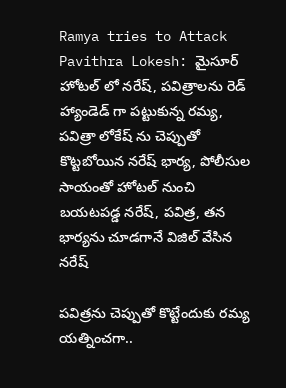Ramya tries to Attack Pavithra Lokesh: మైసూర్ హోటల్ లో నరేష్, పవిత్రాలను రెడ్ హ్యాండెడ్‌ గా పట్టుకున్న రమ్య, పవిత్రా లోకేష్ ను చెప్పుతో కొట్టబోయిన నరేష్ భార్య, పోలీసుల సాయంతో హోటల్ నుంచి బయటపడ్డ నరేష్, పవిత్ర, తన భార్యను చూడగానే విజిల్ వేసిన నరేష్

పవిత్రను చెప్పుతో కొట్టేందుకు రమ్య యత్నించగా..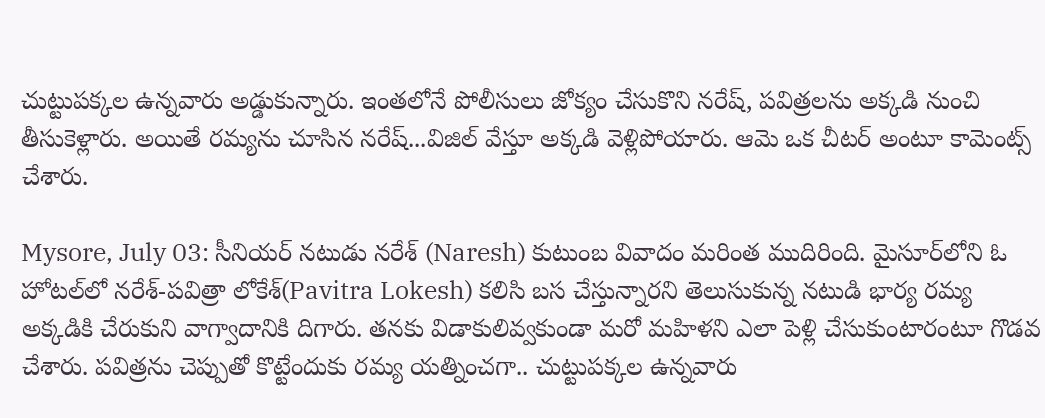చుట్టుపక్కల ఉన్నవారు అడ్డుకున్నారు. ఇంతలోనే పోలీసులు జోక్యం చేసుకొని నరేష్, పవిత్రలను అక్కడి నుంచి తీసుకెళ్లారు. అయితే రమ్యను చూసిన నరేష్...విజిల్ వేస్తూ అక్కడి వెళ్లిపోయారు. ఆమె ఒక చీటర్ అంటూ కామెంట్స్ చేశారు.

Mysore, July 03: సీనియర్‌ నటుడు నరేశ్‌ (Naresh) కుటుంబ వివాదం మరింత ముదిరింది. మైసూర్‌లోని ఓ హోటల్‌లో నరేశ్‌-పవిత్రా లోకేశ్‌(Pavitra Lokesh) కలిసి బస చేస్తున్నారని తెలుసుకున్న నటుడి భార్య రమ్య అక్కడికి చేరుకుని వాగ్వాదానికి దిగారు. తనకు విడాకులివ్వకుండా మరో మహిళని ఎలా పెళ్లి చేసుకుంటారంటూ గొడవ చేశారు. పవిత్రను చెప్పుతో కొట్టేందుకు రమ్య యత్నించగా.. చుట్టుపక్కల ఉన్నవారు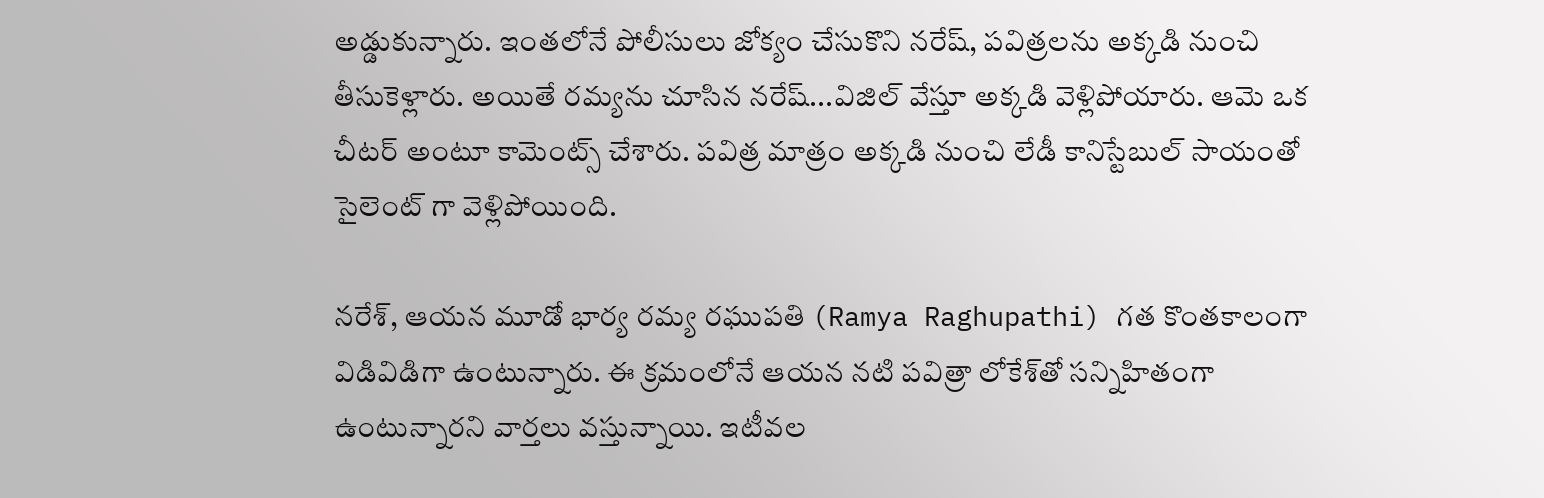అడ్డుకున్నారు. ఇంతలోనే పోలీసులు జోక్యం చేసుకొని నరేష్, పవిత్రలను అక్కడి నుంచి తీసుకెళ్లారు. అయితే రమ్యను చూసిన నరేష్...విజిల్ వేస్తూ అక్కడి వెళ్లిపోయారు. ఆమె ఒక చీటర్ అంటూ కామెంట్స్ చేశారు. పవిత్ర మాత్రం అక్కడి నుంచి లేడీ కానిస్టేబుల్ సాయంతో సైలెంట్ గా వెళ్లిపోయింది.

నరేశ్‌, ఆయన మూడో భార్య రమ్య రఘుపతి (Ramya Raghupathi) గత కొంతకాలంగా విడివిడిగా ఉంటున్నారు. ఈ క్రమంలోనే ఆయన నటి పవిత్రా లోకేశ్‌తో సన్నిహితంగా ఉంటున్నారని వార్తలు వస్తున్నాయి. ఇటీవల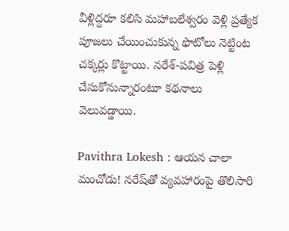వీళ్లిద్దరూ కలిసి మహాబలేశ్వరం వెళ్లి ప్రత్యేక పూజలు చేయించుకున్న ఫొటోలు నెట్టింట చక్కర్లు కొట్టాయి. నరేశ్‌-పవిత్ర పెళ్లి చేసుకోనున్నారంటూ కథనాలు వెలువడ్డాయి.

Pavithra Lokesh : ఆయన చాలా మంచోడు! నరేష్‌తో వ్యవహారంపై తొలిసారి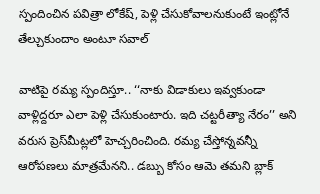స్పందించిన పవిత్రా లోకేష్, పెళ్లి చేసుకోవాలనుకుంటే ఇంట్లోనే తేల్చుకుందాం అంటూ సవాల్

వాటిపై రమ్య స్పందిస్తూ.. ‘‘నాకు విడాకులు ఇవ్వకుండా వాళ్లిద్దరూ ఎలా పెళ్లి చేసుకుంటారు. ఇది చట్టరీత్యా నేరం’’ అని వరుస ప్రెస్‌మీట్లలో హెచ్చరించింది. రమ్య చేస్తోన్నవన్నీ ఆరోపణలు మాత్రమేనని.. డబ్బు కోసం ఆమె తమని బ్లాక్‌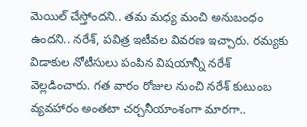మెయిల్‌ చేస్తోందని.. తమ మధ్య మంచి అనుబంధం ఉందని.. నరేశ్‌, పవిత్ర ఇటీవల వివరణ ఇచ్చారు. రమ్యకు విడాకుల నోటీసులు పంపిన విషయాన్నీ నరేశ్‌ వెల్లడించారు. గత వారం రోజుల నుంచి నరేశ్‌ కుటుంబ వ్యవహారం అంతటా చర్చనీయాంశంగా మారగా..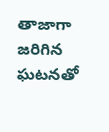తాజాగా జరిగిన ఘటనతో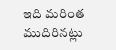ఇది మరింత ముదిరినట్లు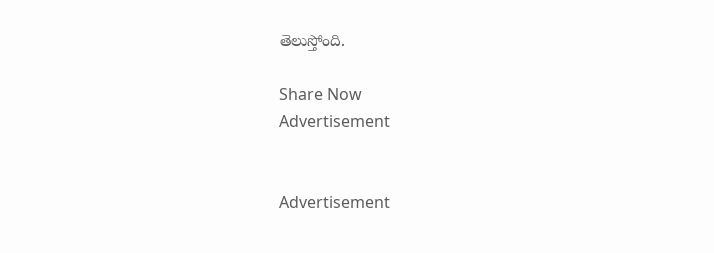తెలుస్తోంది.

Share Now
Advertisement


Advertisement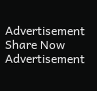Advertisement
Share Now
Advertisement